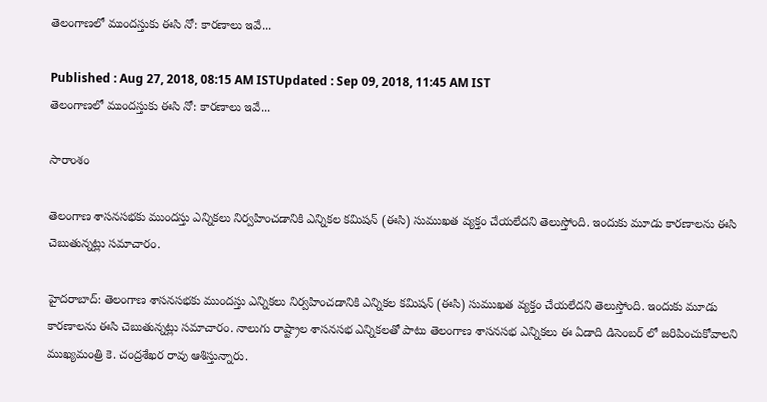తెలంగాణలో ముందస్తుకు ఈసి నో: కారణాలు ఇవే...

Published : Aug 27, 2018, 08:15 AM ISTUpdated : Sep 09, 2018, 11:45 AM IST
తెలంగాణలో ముందస్తుకు ఈసి నో: కారణాలు ఇవే...

సారాంశం

తెలంగాణ శాసనసభకు ముందస్తు ఎన్నికలు నిర్వహించడానికి ఎన్నికల కమిషన్ (ఈసి) సుముఖత వ్యక్తం చేయలేదని తెలుస్తోంది. ఇందుకు మూడు కారణాలను ఈసి చెబుతున్నట్లు సమాచారం.

హైదరాబాద్: తెలంగాణ శాసనసభకు ముందస్తు ఎన్నికలు నిర్వహించడానికి ఎన్నికల కమిషన్ (ఈసి) సుముఖత వ్యక్తం చేయలేదని తెలుస్తోంది. ఇందుకు మూడు కారణాలను ఈసి చెబుతున్నట్లు సమాచారం. నాలుగు రాష్ట్రాల శాసనసభ ఎన్నికలతో పాటు తెలంగాణ శాసనసభ ఎన్నికలు ఈ ఏడాది డిసెంబర్ లో జరిపించుకోవాలని ముఖ్యమంత్రి కె. చంద్రశేఖర రావు ఆశిస్తున్నారు.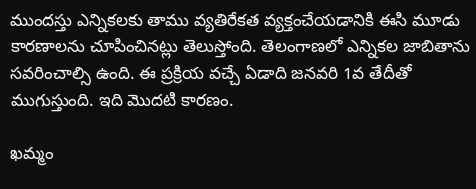ముందస్తు ఎన్నికలకు తాము వ్యతిరేకత వ్యక్తంచేయడానికి ఈసి మూడు కారణాలను చూపించినట్లు తెలుస్తోంది. తెలంగాణలో ఎన్నికల జాబితాను సవరించాల్సి ఉంది. ఈ ప్రక్రియ వచ్చే ఏడాది జనవరి 1వ తేదీతో ముగుస్తుంది. ఇది మొదటి కారణం.

ఖమ్మం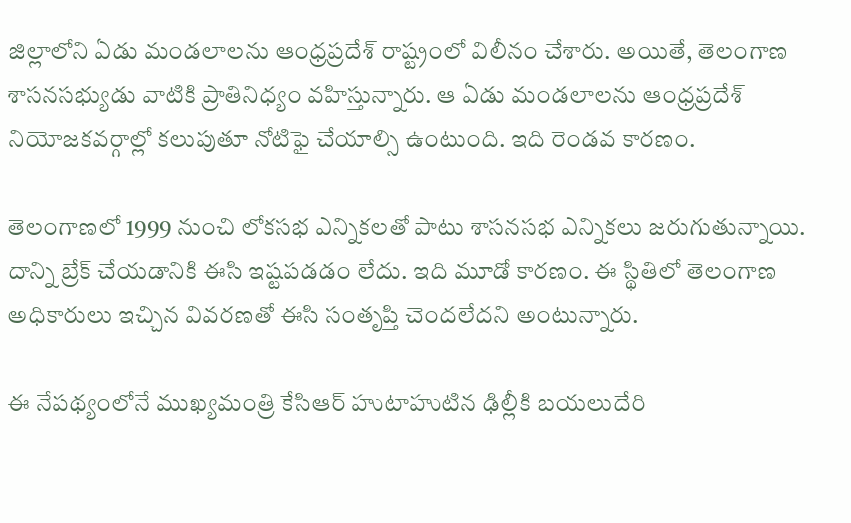జిల్లాలోని ఏడు మండలాలను ఆంధ్రప్రదేశ్ రాష్ట్రంలో విలీనం చేశారు. అయితే, తెలంగాణ శాసనసభ్యుడు వాటికి ప్రాతినిధ్యం వహిస్తున్నారు. ఆ ఏడు మండలాలను ఆంధ్రప్రదేశ్ నియోజకవర్గాల్లో కలుపుతూ నోటిఫై చేయాల్సి ఉంటుంది. ఇది రెండవ కారణం.

తెలంగాణలో 1999 నుంచి లోకసభ ఎన్నికలతో పాటు శాసనసభ ఎన్నికలు జరుగుతున్నాయి. దాన్ని బ్రేక్ చేయడానికి ఈసి ఇష్టపడడం లేదు. ఇది మూడో కారణం. ఈ స్థితిలో తెలంగాణ అధికారులు ఇచ్చిన వివరణతో ఈసి సంతృప్తి చెందలేదని అంటున్నారు.

ఈ నేపథ్యంలోనే ముఖ్యమంత్రి కేసిఆర్ హుటాహుటిన ఢిల్లీకి బయలుదేరి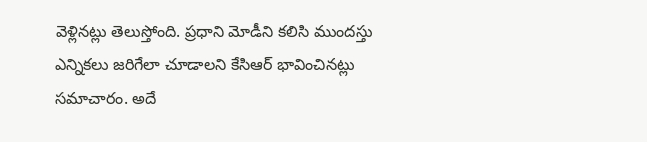వెళ్లినట్లు తెలుస్తోంది. ప్రధాని మోడీని కలిసి ముందస్తు ఎన్నికలు జరిగేలా చూడాలని కేసిఆర్ భావించినట్లు సమాచారం. అదే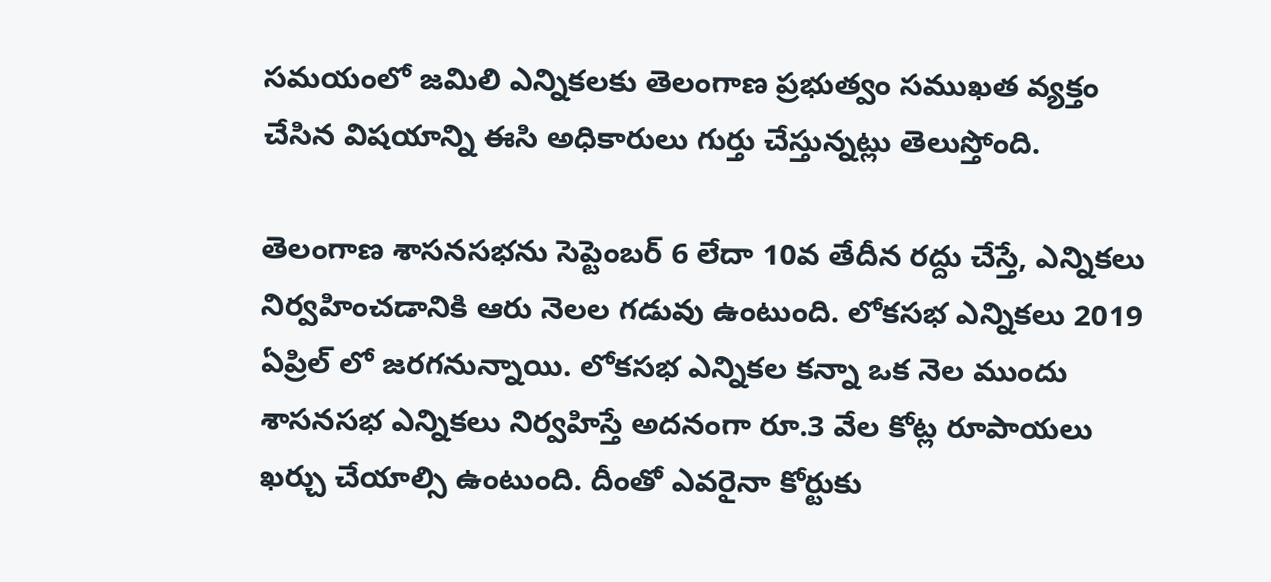సమయంలో జమిలి ఎన్నికలకు తెలంగాణ ప్రభుత్వం సముఖత వ్యక్తం చేసిన విషయాన్ని ఈసి అధికారులు గుర్తు చేస్తున్నట్లు తెలుస్తోంది.

తెలంగాణ శాసనసభను సెప్టెంబర్ 6 లేదా 10వ తేదీన రద్దు చేస్తే, ఎన్నికలు నిర్వహించడానికి ఆరు నెలల గడువు ఉంటుంది. లోకసభ ఎన్నికలు 2019 ఏప్రిల్ లో జరగనున్నాయి. లోకసభ ఎన్నికల కన్నా ఒక నెల ముందు శాసనసభ ఎన్నికలు నిర్వహిస్తే అదనంగా రూ.3 వేల కోట్ల రూపాయలు ఖర్చు చేయాల్సి ఉంటుంది. దీంతో ఎవరైనా కోర్టుకు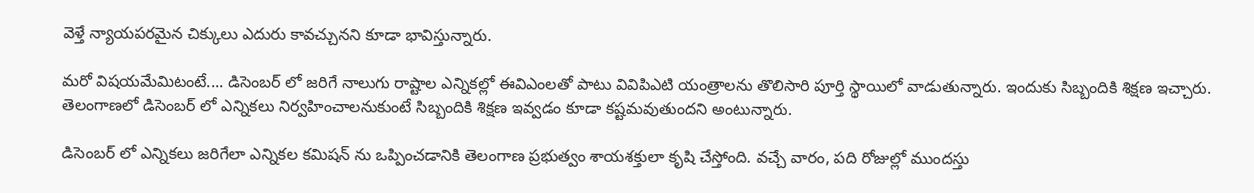వెళ్తే న్యాయపరమైన చిక్కులు ఎదురు కావచ్చునని కూడా భావిస్తున్నారు.

మరో విషయమేమిటంటే.... డిసెంబర్ లో జరిగే నాలుగు రాష్టాల ఎన్నికల్లో ఈవిఎంలతో పాటు వివిపిఎటి యంత్రాలను తొలిసారి పూర్తి స్థాయిలో వాడుతున్నారు. ఇందుకు సిబ్బందికి శిక్షణ ఇచ్చారు. తెలంగాణలో డిసెంబర్ లో ఎన్నికలు నిర్వహించాలనుకుంటే సిబ్బందికి శిక్షణ ఇవ్వడం కూడా కష్టమవుతుందని అంటున్నారు.

డిసెంబర్ లో ఎన్నికలు జరిగేలా ఎన్నికల కమిషన్ ను ఒప్పించడానికి తెలంగాణ ప్రభుత్వం శాయశక్తులా కృషి చేస్తోంది. వచ్చే వారం, పది రోజుల్లో ముందస్తు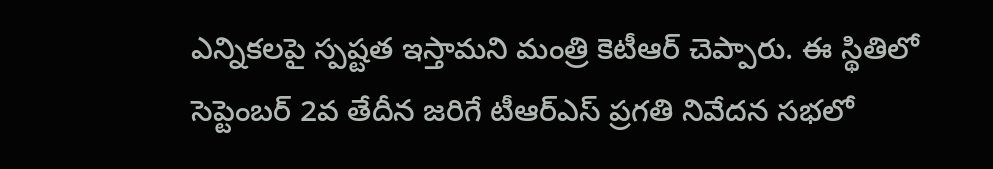ఎన్నికలపై స్పష్టత ఇస్తామని మంత్రి కెటీఆర్ చెప్పారు. ఈ స్థితిలో సెప్టెంబర్ 2వ తేదీన జరిగే టీఆర్ఎస్ ప్రగతి నివేదన సభలో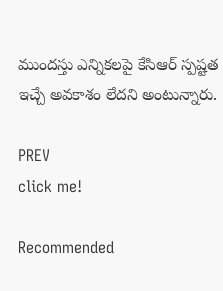ముందస్తు ఎన్నికలపై కేసిఆర్ స్పష్టత ఇచ్చే అవకాశం లేదని అంటున్నారు.

PREV
click me!

Recommended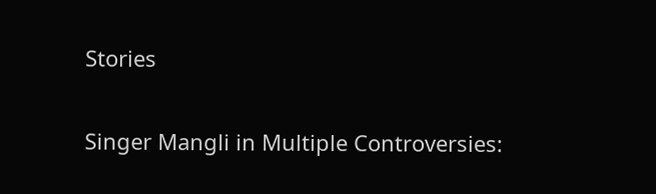Stories

Singer Mangli in Multiple Controversies: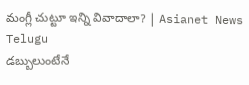మంగ్లీ చుట్టూ ఇన్ని వివాదాలా? | Asianet News Telugu
డబ్బులుంటేనే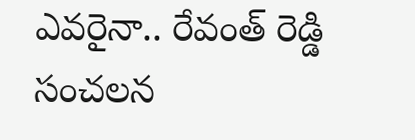ఎవరైనా.. రేవంత్ రెడ్డి సంచలన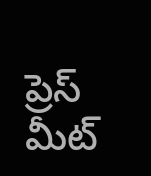ప్రెస్ మీట్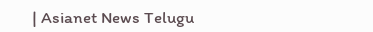| Asianet News Telugu